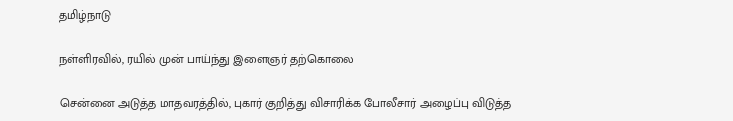தமிழ்நாடு

நள்ளிரவில், ரயில் முன் பாய்ந்து இளைஞர் தற்கொலை

சென்னை அடுத்த மாதவரத்தில், புகார் குறித்து விசாரிக்க போலீசார் அழைப்பு விடுத்த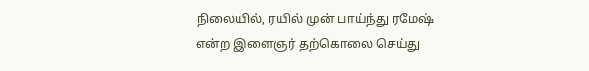நிலையில், ரயில் முன் பாய்ந்து ரமேஷ் என்ற இளைஞர் தற்கொலை செய்து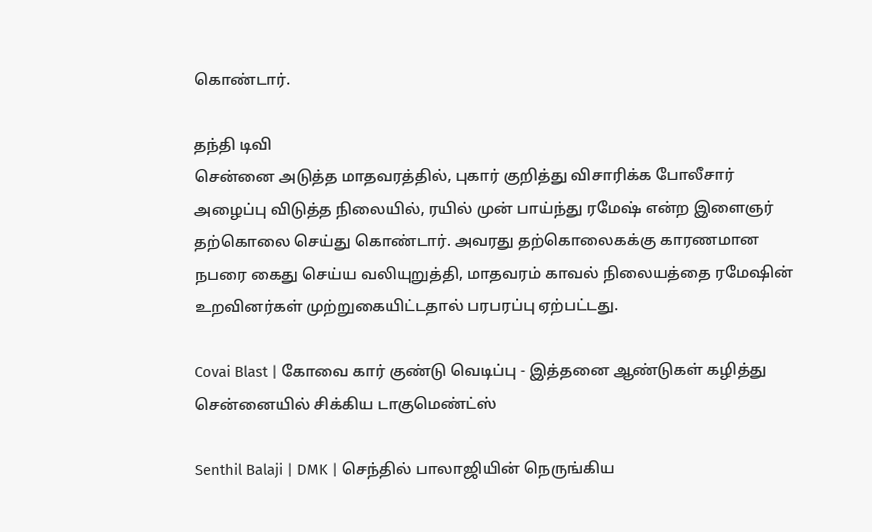கொண்டார்.

தந்தி டிவி
சென்னை அடுத்த மாதவரத்தில், புகார் குறித்து விசாரிக்க போலீசார் அழைப்பு விடுத்த நிலையில், ரயில் முன் பாய்ந்து ரமேஷ் என்ற இளைஞர் தற்கொலை செய்து கொண்டார். அவரது தற்கொலைகக்கு காரணமான நபரை கைது செய்ய வலியுறுத்தி, மாதவரம் காவல் நிலையத்தை ரமேஷின் உறவினர்கள் முற்றுகையிட்டதால் பரபரப்பு ஏற்பட்டது.

Covai Blast | கோவை கார் குண்டு வெடிப்பு - இத்தனை ஆண்டுகள் கழித்து சென்னையில் சிக்கிய டாகுமெண்ட்ஸ்

Senthil Balaji | DMK | செந்தில் பாலாஜியின் நெருங்கிய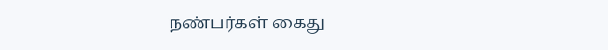நண்பர்கள் கைது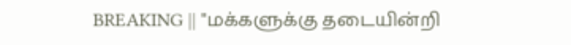BREAKING || "மக்களுக்கு தடையின்றி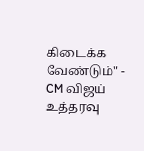கிடைக்க வேண்டும்" - CM விஜய் உத்தரவு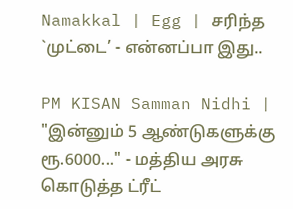Namakkal | Egg | சரிந்த `முட்டை’ - என்னப்பா இது..

PM KISAN Samman Nidhi | "இன்னும் 5 ஆண்டுகளுக்கு ரூ.6000..." - மத்திய அரசு கொடுத்த ட்ரீட்